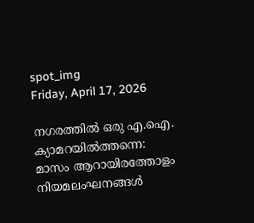spot_img
Friday, April 17, 2026

നഗരത്തിൽ ഒരു എ.ഐ. ക്യാമറയിൽത്തന്നെ: മാസം ആറായിരത്തോളം നിയമലംഘനങ്ങൾ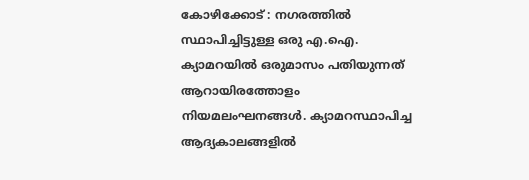കോഴിക്കോട് : നഗരത്തിൽ സ്ഥാപിച്ചിട്ടുള്ള ഒരു എ.ഐ. ക്യാമറയിൽ ഒരുമാസം പതിയുന്നത് ആറായിരത്തോളം നിയമലംഘനങ്ങൾ. ക്യാമറസ്ഥാപിച്ച ആദ്യകാലങ്ങളിൽ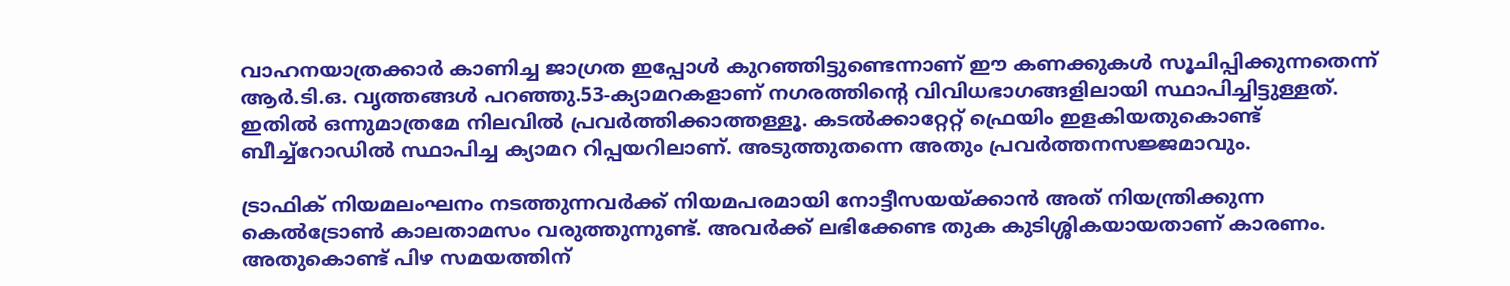വാഹനയാത്രക്കാർ കാണിച്ച ജാഗ്രത ഇപ്പോൾ കുറഞ്ഞിട്ടുണ്ടെന്നാണ് ഈ കണക്കുകൾ സൂചിപ്പിക്കുന്നതെന്ന് ആർ.ടി.ഒ. വൃത്തങ്ങൾ പറഞ്ഞു.53-ക്യാമറകളാണ് നഗരത്തിന്റെ വിവിധഭാഗങ്ങളിലായി സ്ഥാപിച്ചിട്ടുള്ളത്. ഇതിൽ ഒന്നുമാത്രമേ നിലവിൽ പ്രവർത്തിക്കാത്തള്ളൂ. കടൽക്കാറ്റേറ്റ് ഫ്രെയിം ഇളകിയതുകൊണ്ട് ബീച്ച്‌റോഡിൽ സ്ഥാപിച്ച ക്യാമറ റിപ്പയറിലാണ്. അടുത്തുതന്നെ അതും പ്രവർത്തനസജ്ജമാവും.

ട്രാഫിക് നിയമലംഘനം നടത്തുന്നവർക്ക് നിയമപരമായി നോട്ടീസയയ്ക്കാൻ അത് നിയന്ത്രിക്കുന്ന കെൽട്രോൺ കാലതാമസം വരുത്തുന്നുണ്ട്. അവർക്ക് ലഭിക്കേണ്ട തുക കുടിശ്ശികയായതാണ് കാരണം. അതുകൊണ്ട് പിഴ സമയത്തിന്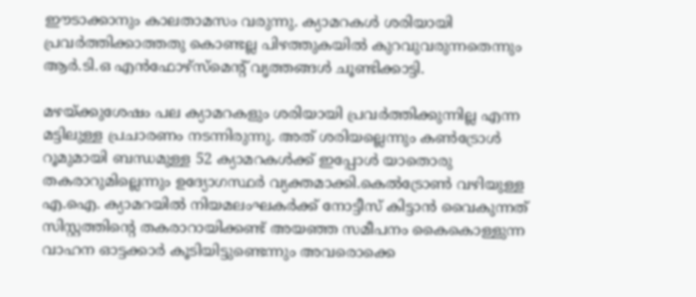ഈടാക്കാനും കാലതാമസം വരുന്നു. ക്യാമറകൾ ശരിയായി പ്രവർത്തിക്കാത്തതു കൊണ്ടല്ല പിഴത്തുകയിൽ കുറവുവരുന്നതെന്നും ആർ.ടി.ഒ എൻഫോഴ്‌സ്‌മെന്റ് വൃത്തങ്ങൾ ചൂണ്ടിക്കാട്ടി.

മഴയ്ക്കുശേഷം പല ക്യാമറകളും ശരിയായി പ്രവർത്തിക്കുന്നില്ല എന്ന മട്ടിലുള്ള പ്രചാരണം നടന്നിരുന്നു. അത് ശരിയല്ലെന്നും കൺട്രോൾ റൂമുമായി ബന്ധമുള്ള 52 ക്യാമറകൾക്ക് ഇപ്പോൾ യാതൊരു തകരാറുമില്ലെന്നും ഉദ്യോഗസ്ഥർ വ്യക്തമാക്കി.കെൽട്രോൺ വഴിയുള്ള എ.ഐ. ക്യാമറയിൽ നിയമലംഘകർക്ക് നോട്ടീസ് കിട്ടാൻ വൈകുന്നത് സിസ്റ്റത്തിന്റെ തകരാറായിക്കണ്ട് അയഞ്ഞ സമീപനം കൈകൊള്ളുന്ന വാഹന ഓട്ടക്കാർ കൂടിയിട്ടുണ്ടെന്നും അവരൊക്കെ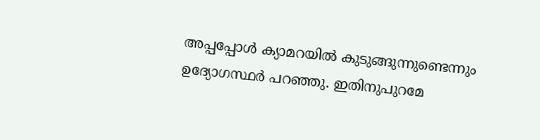അപ്പപ്പോൾ ക്യാമറയിൽ കുടുങ്ങുന്നുണ്ടെന്നും ഉദ്യോഗസ്ഥർ പറഞ്ഞു. ഇതിനുപുറമേ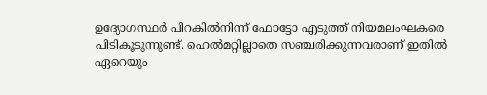ഉദ്യോഗസ്ഥർ പിറകിൽനിന്ന് ഫോട്ടോ എടുത്ത് നിയമലംഘകരെ പിടികൂടുന്നുണ്ട്. ഹെൽമറ്റില്ലാതെ സഞ്ചരിക്കുന്നവരാണ് ഇതിൽ ഏറെയും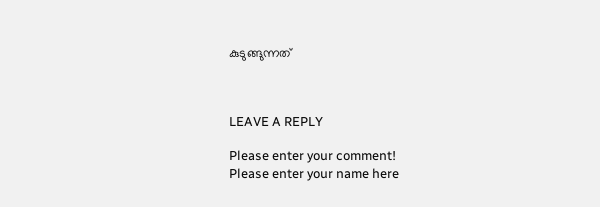കുടുങ്ങുന്നത്



LEAVE A REPLY

Please enter your comment!
Please enter your name here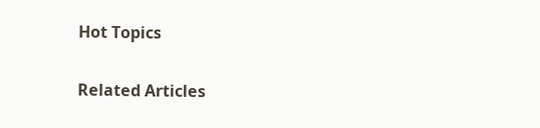Hot Topics

Related Articles